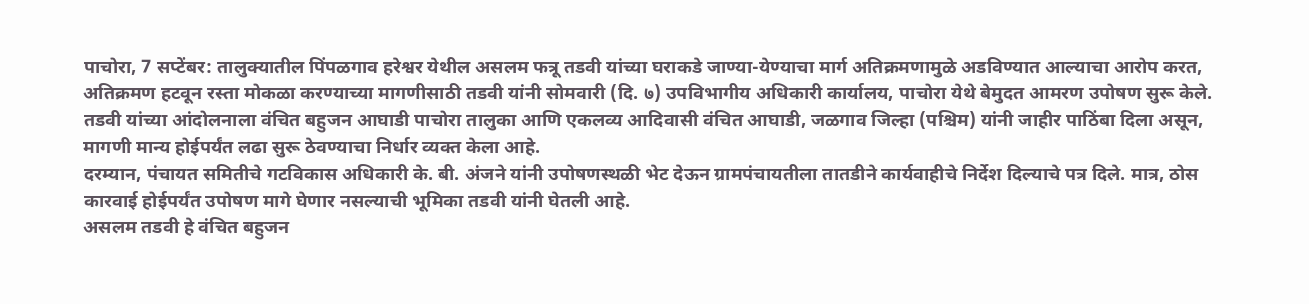पाचोरा, 7 सप्टेंबर: तालुक्यातील पिंपळगाव हरेश्वर येथील असलम फत्रू तडवी यांच्या घराकडे जाण्या-येण्याचा मार्ग अतिक्रमणामुळे अडविण्यात आल्याचा आरोप करत, अतिक्रमण हटवून रस्ता मोकळा करण्याच्या मागणीसाठी तडवी यांनी सोमवारी (दि. ७) उपविभागीय अधिकारी कार्यालय, पाचोरा येथे बेमुदत आमरण उपोषण सुरू केले. तडवी यांच्या आंदोलनाला वंचित बहुजन आघाडी पाचोरा तालुका आणि एकलव्य आदिवासी वंचित आघाडी, जळगाव जिल्हा (पश्चिम) यांनी जाहीर पाठिंबा दिला असून, मागणी मान्य होईपर्यंत लढा सुरू ठेवण्याचा निर्धार व्यक्त केला आहे.
दरम्यान, पंचायत समितीचे गटविकास अधिकारी के. बी. अंजने यांनी उपोषणस्थळी भेट देऊन ग्रामपंचायतीला तातडीने कार्यवाहीचे निर्देश दिल्याचे पत्र दिले. मात्र, ठोस कारवाई होईपर्यंत उपोषण मागे घेणार नसल्याची भूमिका तडवी यांनी घेतली आहे.
असलम तडवी हे वंचित बहुजन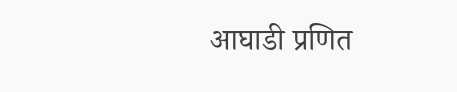आघाडी प्रणित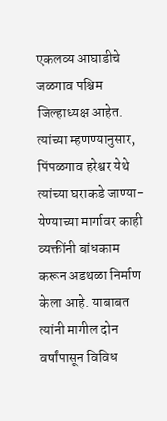एकलव्य आघाडीचे जळगाव पश्चिम जिल्हाध्यक्ष आहेत. त्यांच्या म्हणण्यानुसार, पिंपळगाव हरेश्वर येथे त्यांच्या घराकडे जाण्या-येण्याच्या मार्गावर काही व्यक्तींनी बांधकाम करून अडथळा निर्माण केला आहे. याबाबत त्यांनी मागील दोन वर्षांपासून विविध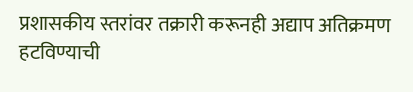प्रशासकीय स्तरांवर तक्रारी करूनही अद्याप अतिक्रमण हटविण्याची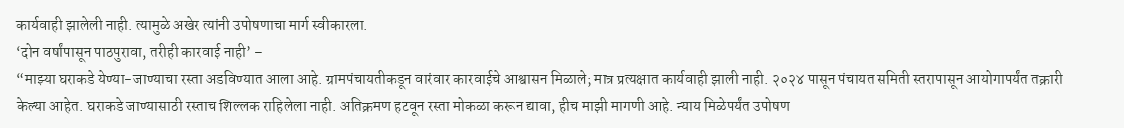कार्यवाही झालेली नाही. त्यामुळे अखेर त्यांनी उपोषणाचा मार्ग स्वीकारला.
‘दोन वर्षांपासून पाठपुरावा, तरीही कारवाई नाही’ –
“माझ्या घराकडे येण्या-जाण्याचा रस्ता अडविण्यात आला आहे. ग्रामपंचायतीकडून वारंवार कारवाईचे आश्वासन मिळाले; मात्र प्रत्यक्षात कार्यवाही झाली नाही. २०२४ पासून पंचायत समिती स्तरापासून आयोगापर्यंत तक्रारी केल्या आहेत. घराकडे जाण्यासाठी रस्ताच शिल्लक राहिलेला नाही. अतिक्रमण हटवून रस्ता मोकळा करून द्यावा, हीच माझी मागणी आहे. न्याय मिळेपर्यंत उपोषण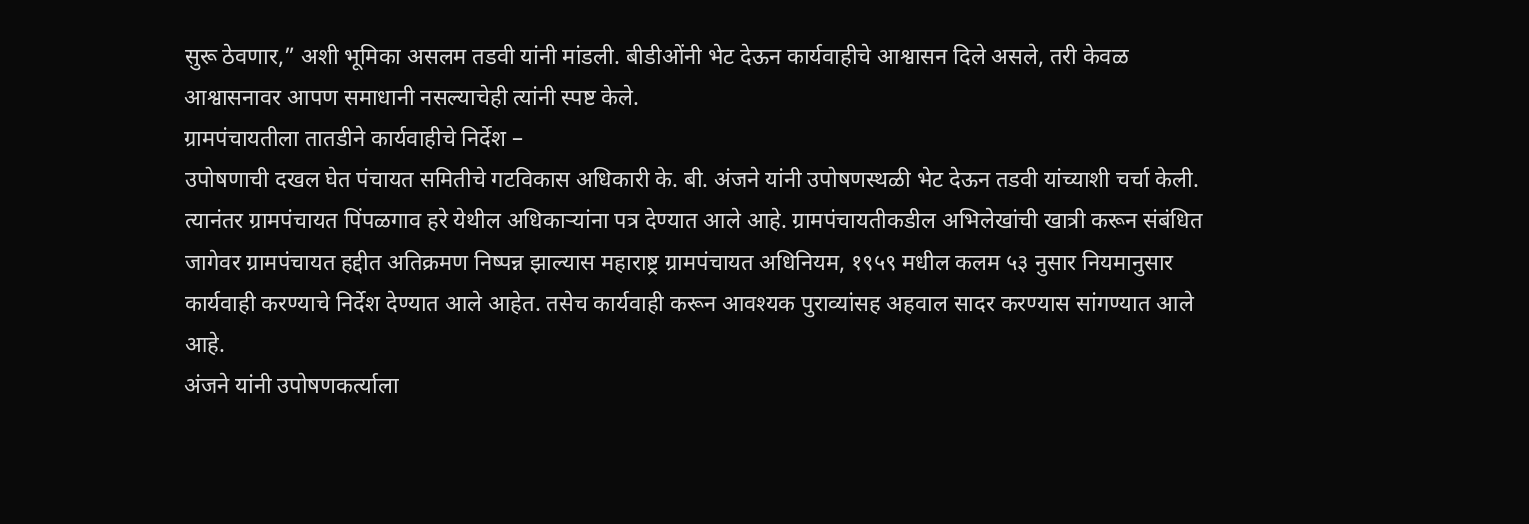सुरू ठेवणार,” अशी भूमिका असलम तडवी यांनी मांडली. बीडीओंनी भेट देऊन कार्यवाहीचे आश्वासन दिले असले, तरी केवळ आश्वासनावर आपण समाधानी नसल्याचेही त्यांनी स्पष्ट केले.
ग्रामपंचायतीला तातडीने कार्यवाहीचे निर्देश –
उपोषणाची दखल घेत पंचायत समितीचे गटविकास अधिकारी के. बी. अंजने यांनी उपोषणस्थळी भेट देऊन तडवी यांच्याशी चर्चा केली. त्यानंतर ग्रामपंचायत पिंपळगाव हरे येथील अधिकाऱ्यांना पत्र देण्यात आले आहे. ग्रामपंचायतीकडील अभिलेखांची खात्री करून संबंधित जागेवर ग्रामपंचायत हद्दीत अतिक्रमण निष्पन्न झाल्यास महाराष्ट्र ग्रामपंचायत अधिनियम, १९५९ मधील कलम ५३ नुसार नियमानुसार कार्यवाही करण्याचे निर्देश देण्यात आले आहेत. तसेच कार्यवाही करून आवश्यक पुराव्यांसह अहवाल सादर करण्यास सांगण्यात आले आहे.
अंजने यांनी उपोषणकर्त्याला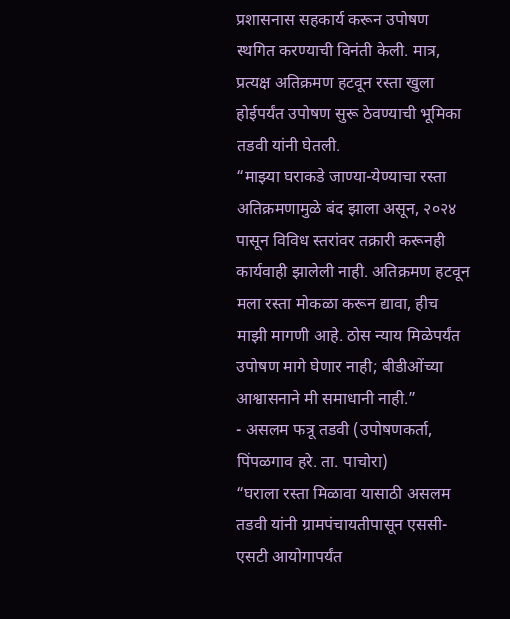प्रशासनास सहकार्य करून उपोषण स्थगित करण्याची विनंती केली. मात्र, प्रत्यक्ष अतिक्रमण हटवून रस्ता खुला होईपर्यंत उपोषण सुरू ठेवण्याची भूमिका तडवी यांनी घेतली.
“माझ्या घराकडे जाण्या-येण्याचा रस्ता अतिक्रमणामुळे बंद झाला असून, २०२४ पासून विविध स्तरांवर तक्रारी करूनही कार्यवाही झालेली नाही. अतिक्रमण हटवून मला रस्ता मोकळा करून द्यावा, हीच माझी मागणी आहे. ठोस न्याय मिळेपर्यंत उपोषण मागे घेणार नाही; बीडीओंच्या आश्वासनाने मी समाधानी नाही.”
- असलम फत्रू तडवी (उपोषणकर्ता, पिंपळगाव हरे. ता. पाचोरा)
“घराला रस्ता मिळावा यासाठी असलम तडवी यांनी ग्रामपंचायतीपासून एससी-एसटी आयोगापर्यंत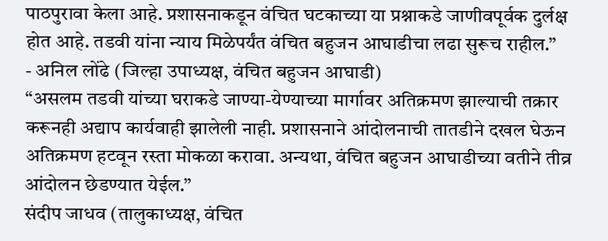पाठपुरावा केला आहे. प्रशासनाकडून वंचित घटकाच्या या प्रश्नाकडे जाणीवपूर्वक दुर्लक्ष होत आहे. तडवी यांना न्याय मिळेपर्यंत वंचित बहुजन आघाडीचा लढा सुरूच राहील.”
- अनिल लोंढे (जिल्हा उपाध्यक्ष, वंचित बहुजन आघाडी)
“असलम तडवी यांच्या घराकडे जाण्या-येण्याच्या मार्गावर अतिक्रमण झाल्याची तक्रार करूनही अद्याप कार्यवाही झालेली नाही. प्रशासनाने आंदोलनाची तातडीने दखल घेऊन अतिक्रमण हटवून रस्ता मोकळा करावा. अन्यथा, वंचित बहुजन आघाडीच्या वतीने तीव्र आंदोलन छेडण्यात येईल.”
संदीप जाधव (तालुकाध्यक्ष, वंचित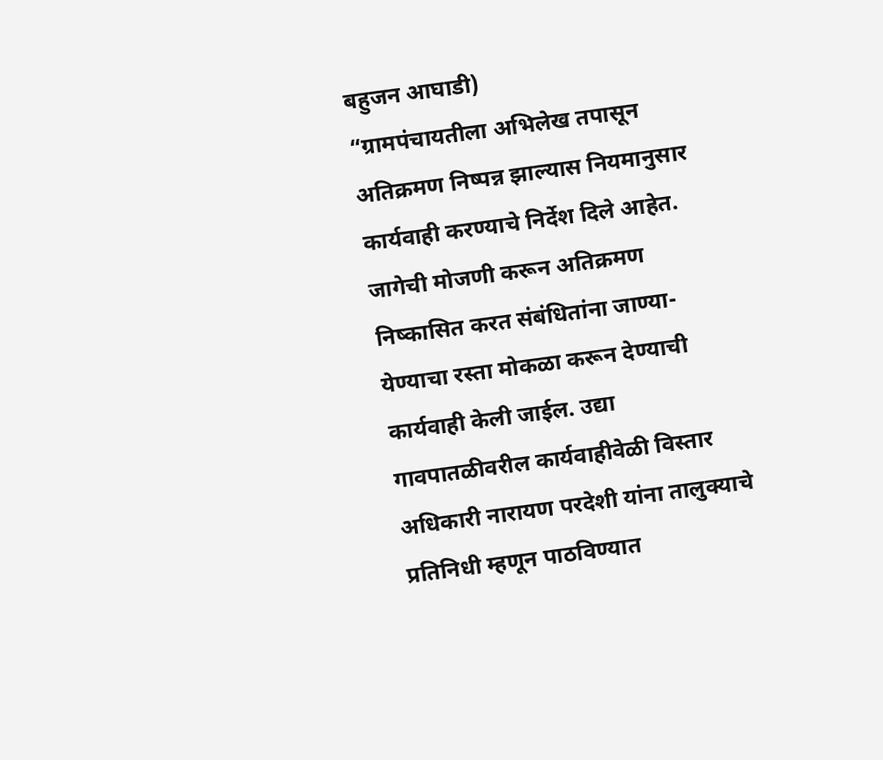बहुजन आघाडी)
“ग्रामपंचायतीला अभिलेख तपासून अतिक्रमण निष्पन्न झाल्यास नियमानुसार कार्यवाही करण्याचे निर्देश दिले आहेत. जागेची मोजणी करून अतिक्रमण निष्कासित करत संबंधितांना जाण्या-येण्याचा रस्ता मोकळा करून देण्याची कार्यवाही केली जाईल. उद्या गावपातळीवरील कार्यवाहीवेळी विस्तार अधिकारी नारायण परदेशी यांना तालुक्याचे प्रतिनिधी म्हणून पाठविण्यात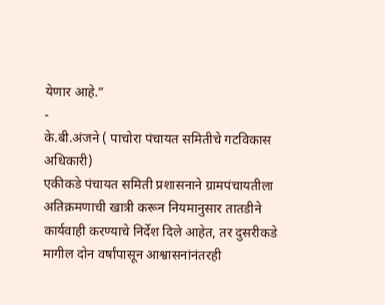येणार आहे.”
-
के.बी.अंजने ( पाचोरा पंचायत समितीचे गटविकास अधिकारी)
एकीकडे पंचायत समिती प्रशासनाने ग्रामपंचायतीला अतिक्रमणाची खात्री करून नियमानुसार तातडीने कार्यवाही करण्याचे निर्देश दिले आहेत, तर दुसरीकडे मागील दोन वर्षांपासून आश्वासनांनंतरही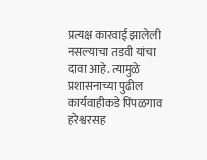प्रत्यक्ष कारवाई झालेली नसल्याचा तडवी यांचा दावा आहे. त्यामुळे प्रशासनाच्या पुढील कार्यवाहीकडे पिंपळगाव हरेश्वरसह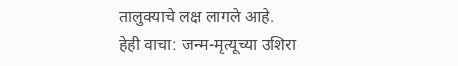तालुक्याचे लक्ष लागले आहे.
हेही वाचा: जन्म-मृत्यूच्या उशिरा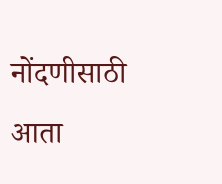नोंदणीसाठी आता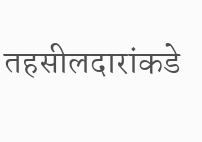तहसीलदारांकडे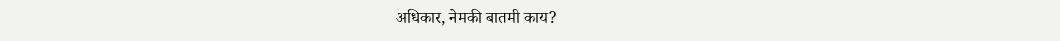अधिकार, नेमकी बातमी काय?